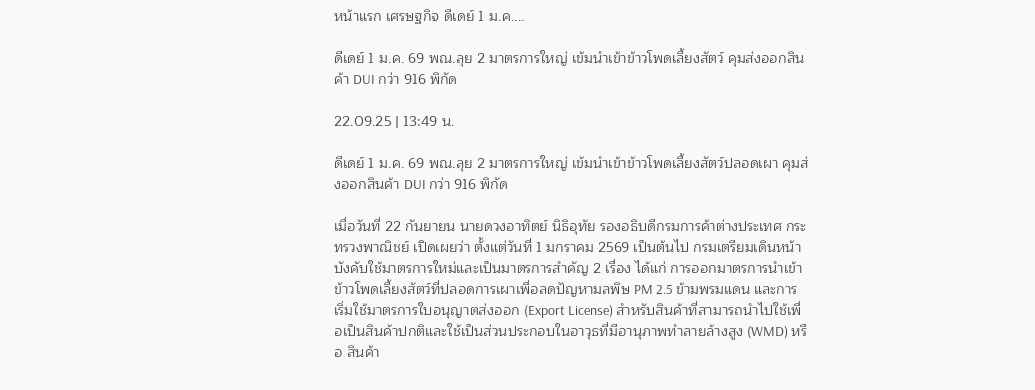หน้าแรก เศรษฐกิจ ดีเดย์ 1 ม.ค....

ดีเดย์ 1 ม.ค. 69 พณ.ลุย 2 มาตรการใหญ่ เข้มนำเข้าข้าวโพดเลี้ยงสัตว์ คุมส่งออกสินค้า DUI กว่า 916 พิกัด

22.09.25 | 13:49 น.

ดีเดย์ 1 ม.ค. 69 พณ.ลุย 2 มาตรการใหญ่ เข้มนำเข้าข้าวโพดเลี้ยงสัตว์ปลอดเผา คุมส่งออกสินค้า DUI กว่า 916 พิกัด

เมื่อวันที่ 22 กันยายน นายดวงอาทิตย์ นิธิอุทัย รองอธิบดีกรมการค้าต่างประเทศ กระทรวงพาณิชย์ เปิดเผยว่า ตั้งแต่วันที่ 1 มกราคม 2569 เป็นต้นไป กรมเตรียมเดินหน้าบังคับใช้มาตรการใหม่และเป็นมาตรการสำคัญ 2 เรื่อง ได้แก่ การออกมาตรการนำเข้าข้าวโพดเลี้ยงสัตว์ที่ปลอดการเผาเพื่อลดปัญหามลพิษ PM 2.5 ข้ามพรมแดน และการเริ่มใช้มาตรการใบอนุญาตส่งออก (Export License) สำหรับสินค้าที่สามารถนำไปใช้เพื่อเป็นสินค้าปกติและใช้เป็นส่วนประกอบในอาวุธที่มีอานุภาพทำลายล้างสูง (WMD) หรือ สินค้า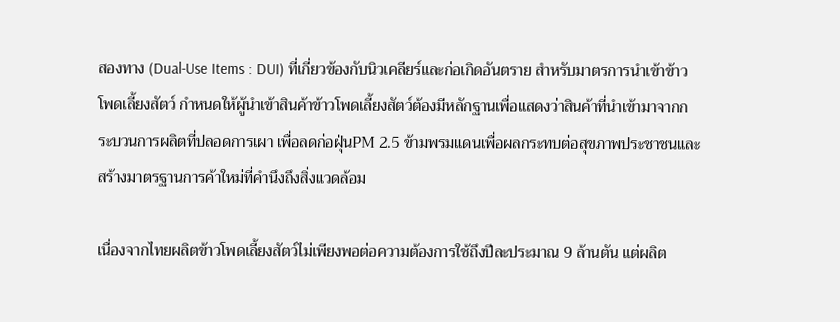สองทาง (Dual-Use Items : DUI) ที่เกี่ยวข้องกับนิวเคลียร์และก่อเกิดอันตราย สำหรับมาตรการนำเข้าข้าวโพดเลี้ยงสัตว์ กำหนดให้ผู้นำเข้าสินค้าข้าวโพดเลี้ยงสัตว์ต้องมีหลักฐานเพื่อแสดงว่าสินค้าที่นำเข้ามาจากกระบวนการผลิตที่ปลอดการเผา เพื่อลดก่อฝุ่นPM 2.5 ข้ามพรมแดนเพื่อผลกระทบต่อสุขภาพประชาชนและสร้างมาตรฐานการค้าใหม่ที่คำนึงถึงสิ่งแวดล้อม

เนื่องจากไทยผลิตข้าวโพดเลี้ยงสัตว์ไม่เพียงพอต่อความต้องการใช้ถึงปีละประมาณ 9 ล้านตัน แต่ผลิต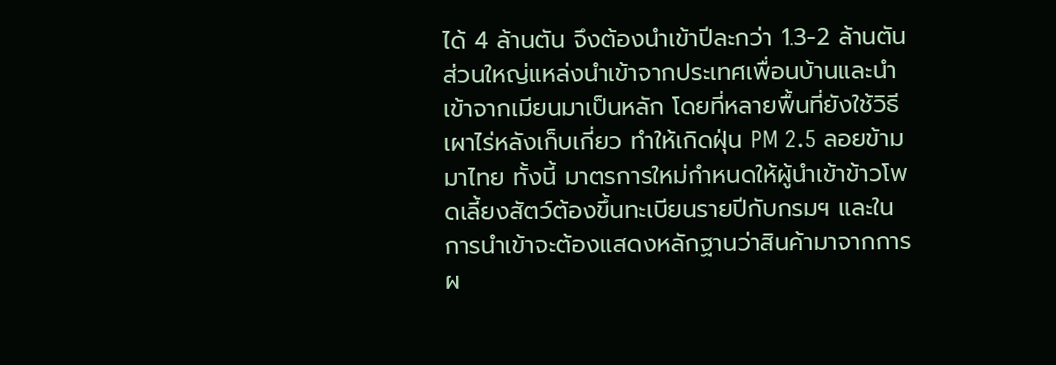ได้ 4 ล้านตัน จึงต้องนำเข้าปีละกว่า 1.3-2 ล้านตัน ส่วนใหญ่แหล่งนำเข้าจากประเทศเพื่อนบ้านและนำเข้าจากเมียนมาเป็นหลัก โดยที่หลายพื้นที่ยังใช้วิธีเผาไร่หลังเก็บเกี่ยว ทำให้เกิดฝุ่น PM 2.5 ลอยข้ามมาไทย ทั้งนี้ มาตรการใหม่กำหนดให้ผู้นำเข้าข้าวโพดเลี้ยงสัตว์ต้องขึ้นทะเบียนรายปีกับกรมฯ และในการนำเข้าจะต้องแสดงหลักฐานว่าสินค้ามาจากการผ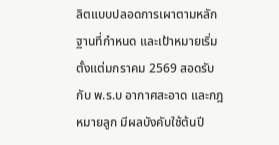ลิตแบบปลอดการเผาตามหลักฐานที่กำหนด และเป้าหมายเริ่มตั้งแต่มกราคม 2569 สอดรับกับ พ.ร.บ อากาศสะอาด และกฎหมายลูก มีผลบังคับใช้ต้นปี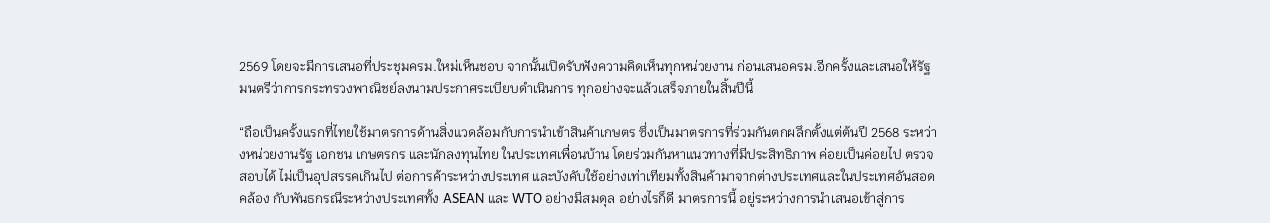2569 โดยจะมีการเสนอที่ประชุมครม.ใหม่เห็นชอบ จากนั้นเปิดรับฟังความคิดเห็นทุกหน่วยงาน ก่อนเสนอครม.อีกครั้งและเสนอให้รัฐมนตรีว่าการกระทรวงพาณิชย์ลงนามประกาศระเบียบดำเนินการ ทุกอย่างจะแล้วเสร็จภายในสิ้นปีนี้

“ถือเป็นครั้งแรกที่ไทยใช้มาตรการด้านสิ่งแวดล้อมกับการนำเข้าสินค้าเกษตร ซึ่งเป็นมาตรการที่ร่วมกันตกผลึกตั้งแต่ต้นปี 2568 ระหว่างหน่วยงานรัฐ เอกชน เกษตรกร และนักลงทุนไทย ในประเทศเพื่อนบ้าน โดยร่วมกันหาแนวทางที่มีประสิทธิภาพ ค่อยเป็นค่อยไป ตรวจสอบได้ ไม่เป็นอุปสรรคเกินไป ต่อการค้าระหว่างประเทศ และบังคับใช้อย่างเท่าเทียมทั้งสินค้ามาจากต่างประเทศและในประเทศอันสอดคล้อง กับพันธกรณีระหว่างประเทศทั้ง ASEAN และ WTO อย่างมีสมดุล อย่างไรก็ดี มาตรการนี้ อยู่ระหว่างการนำเสนอเข้าสู่การ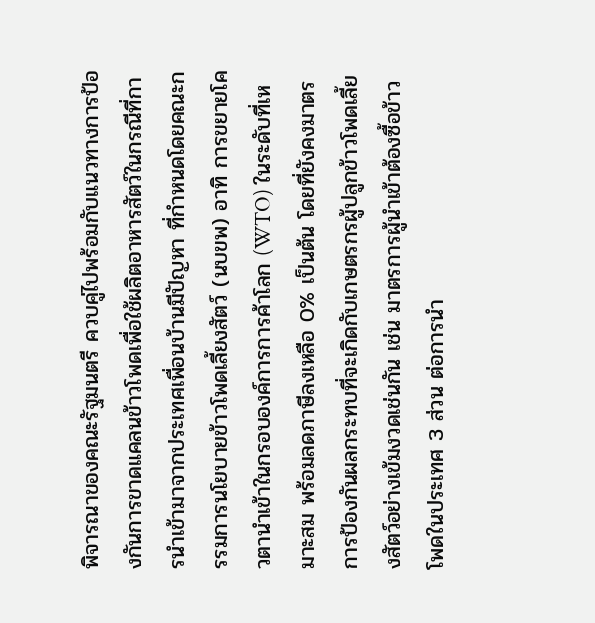พิจารณาของคณะรัฐมนตรี ควบคู่ไปพร้อมกับแนวทางการป้องกันการขาดแคลนข้าวโพดเพื่อใช้ผลิตอาหารสัตว์ในกรณีที่การนำเข้ามาจากประเทศเพื่อนบ้านมีปัญหา ที่กำหนดโดยคณะกรรมการนโยบายข้าวโพดเลี้ยงสัตว์ (นบขพ) อาทิ การขยายโควตานำเข้าในกรอบองค์การการค้าโลก (WTO) ในระดับที่เหมาะสม พร้อมลดภาษีลงเหลือ 0% เป็นต้น โดยที่ยังคงมาตรการป้องกันผลกระทบที่จะเกิดกับเกษตรกรผู้ปลูกข้าวโพดเลี้ยงสัตว์อย่างเข้มงวดเช่นกัน เช่น มาตรการผู้นำเข้าต้องซื้อข้าวโพดในประเทศ 3 ส่วน ต่อการนำ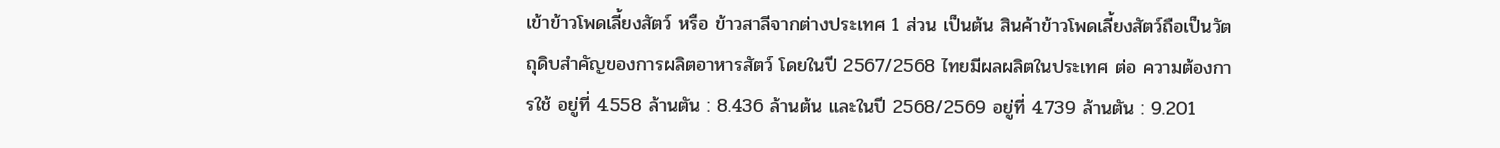เข้าข้าวโพดเลี้ยงสัตว์ หรือ ข้าวสาลีจากต่างประเทศ 1 ส่วน เป็นต้น สินค้าข้าวโพดเลี้ยงสัตว์ถือเป็นวัตถุดิบสำคัญของการผลิตอาหารสัตว์ โดยในปี 2567/2568 ไทยมีผลผลิตในประเทศ ต่อ ความต้องการใช้ อยู่ที่ 4.558 ล้านตัน : 8.436 ล้านต้น และในปี 2568/2569 อยู่ที่ 4.739 ล้านตัน : 9.201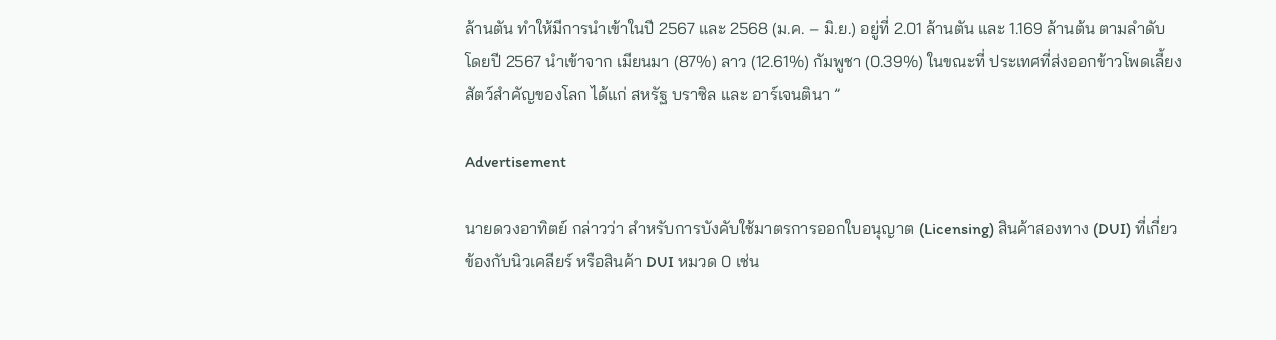ล้านตัน ทำให้มีการนำเข้าในปี 2567 และ 2568 (ม.ค. – มิ.ย.) อยู่ที่ 2.01 ล้านตัน และ 1.169 ล้านต้น ตามลำดับ โดยปี 2567 นำเข้าจาก เมียนมา (87%) ลาว (12.61%) กัมพูชา (0.39%) ในขณะที่ ประเทศที่ส่งออกข้าวโพดเลี้ยงสัตว์สำคัญของโลก ได้แก่ สหรัฐ บราซิล และ อาร์เจนตินา ”

Advertisement

นายดวงอาทิตย์ กล่าวว่า สำหรับการบังคับใช้มาตรการออกใบอนุญาต (Licensing) สินค้าสองทาง (DUI) ที่เกี่ยวข้องกับนิวเคลียร์ หรือสินค้า DUI หมวด 0 เช่น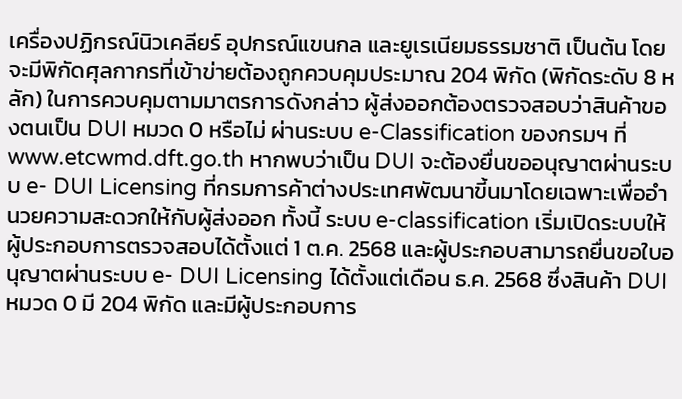เครื่องปฏิกรณ์นิวเคลียร์ อุปกรณ์แขนกล และยูเรเนียมธรรมชาติ เป็นต้น โดยจะมีพิกัดศุลกากรที่เข้าข่ายต้องถูกควบคุมประมาณ 204 พิกัด (พิกัดระดับ 8 หลัก) ในการควบคุมตามมาตรการดังกล่าว ผู้ส่งออกต้องตรวจสอบว่าสินค้าของตนเป็น DUI หมวด 0 หรือไม่ ผ่านระบบ e-Classification ของกรมฯ ที่ www.etcwmd.dft.go.th หากพบว่าเป็น DUI จะต้องยื่นขออนุญาตผ่านระบบ e- DUI Licensing ที่กรมการค้าต่างประเทศพัฒนาขี้นมาโดยเฉพาะเพื่ออำนวยความสะดวกให้กับผู้ส่งออก ทั้งนี้ ระบบ e-classification เริ่มเปิดระบบให้ผู้ประกอบการตรวจสอบได้ตั้งแต่ 1 ต.ค. 2568 และผู้ประกอบสามารถยื่นขอใบอนุญาตผ่านระบบ e- DUI Licensing ได้ตั้งแต่เดือน ธ.ค. 2568 ซึ่งสินค้า DUI หมวด 0 มี 204 พิกัด และมีผู้ประกอบการ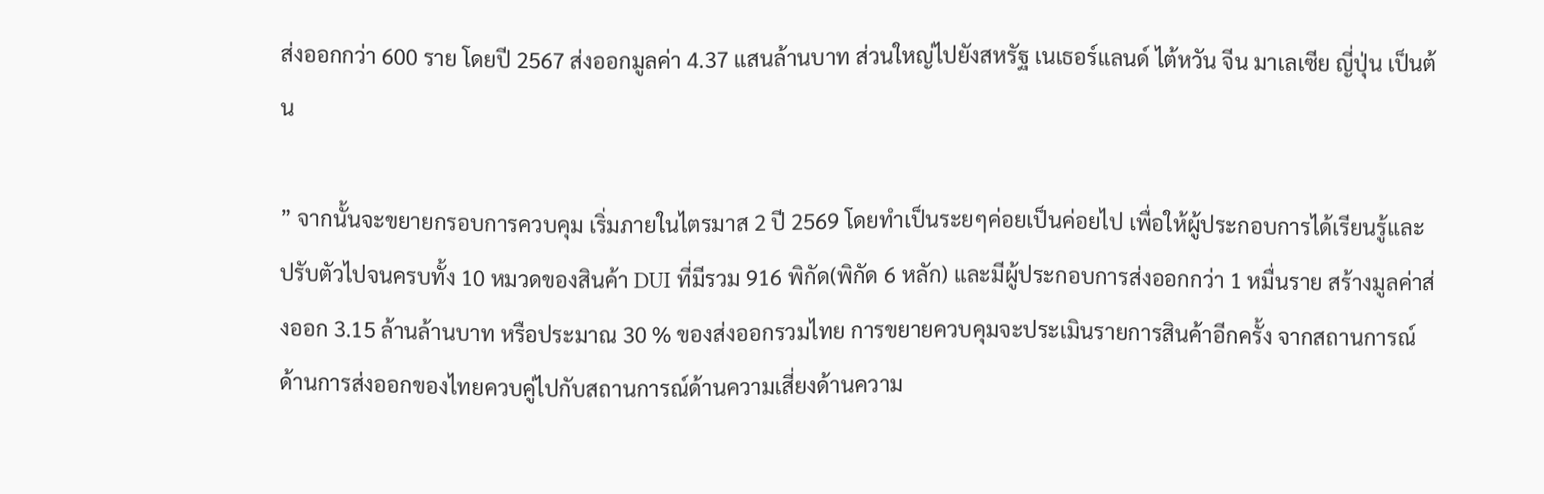ส่งออกกว่า 600 ราย โดยปี 2567 ส่งออกมูลค่า 4.37 แสนล้านบาท ส่วนใหญ่ไปยังสหรัฐ เนเธอร์แลนด์ ไต้หวัน จีน มาเลเซีย ญี่ปุ่น เป็นต้น

” จากนั้นจะขยายกรอบการควบคุม เริ่มภายในไตรมาส 2 ปี 2569 โดยทำเป็นระยๆค่อยเป็นค่อยไป เพื่อให้ผู้ประกอบการได้เรียนรู้และปรับตัวไปจนครบทั้ง 10 หมวดของสินค้า DUI ที่มีรวม 916 พิกัด(พิกัด 6 หลัก) และมีผู้ประกอบการส่งออกกว่า 1 หมื่นราย สร้างมูลค่าส่งออก 3.15 ล้านล้านบาท หรือประมาณ 30 % ของส่งออกรวมไทย การขยายควบคุมจะประเมินรายการสินค้าอีกครั้ง จากสถานการณ์ด้านการส่งออกของไทยควบคู่ไปกับสถานการณ์ด้านความเสี่ยงด้านความ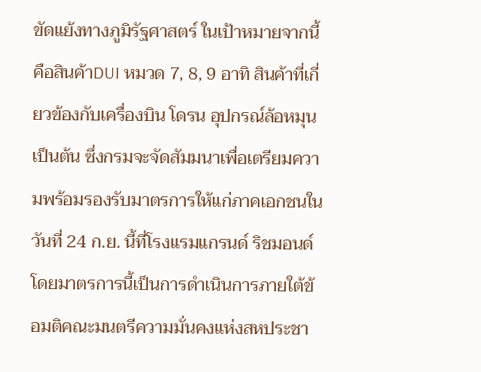ขัดแย้งทางภูมิรัฐศาสตร์ ในเป้าหมายจากนี้คือสินค้าDUI หมวด 7, 8, 9 อาทิ สินค้าที่เกี่ยวข้องกับเครื่องบิน โดรน อุปกรณ์ล้อหมุน เป็นต้น ซึ่งกรมจะจัดสัมมนาเพื่อเตรียมความพร้อมรองรับมาตรการให้แก่ภาคเอกชนในวันที่ 24 ก.ย. นี้ที่โรงแรมแกรนด์ ริชมอนด์ โดยมาตรการนี้เป็นการดำเนินการภายใต้ข้อมติคณะมนตรีความมั่นคงแห่งสหประชา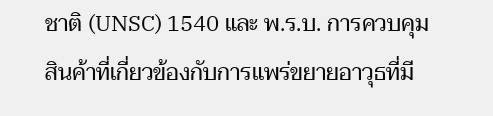ชาติ (UNSC) 1540 และ พ.ร.บ. การควบคุมสินค้าที่เกี่ยวข้องกับการแพร่ขยายอาวุธที่มี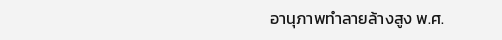อานุภาพทำลายล้างสูง พ.ศ.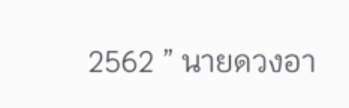2562 ” นายดวงอา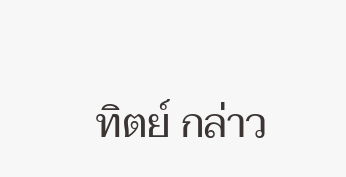ทิตย์ กล่าว